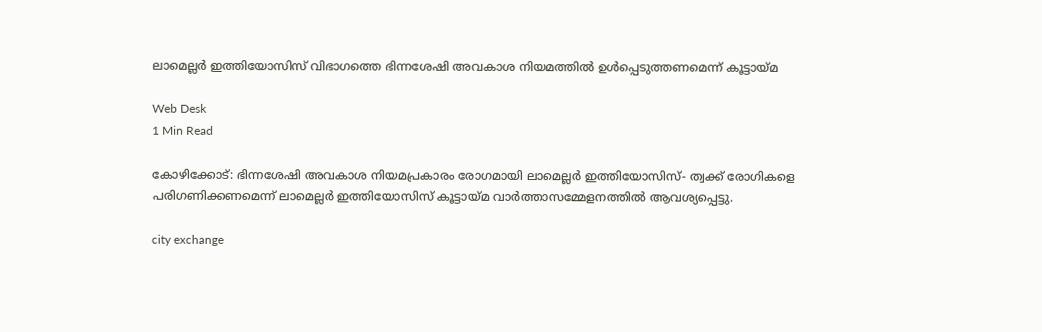ലാമെല്ലര്‍ ഇത്തിയോസിസ് വിഭാഗത്തെ ഭിന്നശേഷി അവകാശ നിയമത്തില്‍ ഉള്‍പ്പെടുത്തണമെന്ന് കൂട്ടായ്മ

Web Desk
1 Min Read

കോഴിക്കോട്: ഭിന്നശേഷി അവകാശ നിയമപ്രകാരം രോഗമായി ലാമെല്ലര്‍ ഇത്തിയോസിസ്- ത്വക്ക് രോഗികളെ പരിഗണിക്കണമെന്ന് ലാമെല്ലര്‍ ഇത്തിയോസിസ് കൂട്ടായ്മ വാര്‍ത്താസമ്മേളനത്തില്‍ ആവശ്യപ്പെട്ടു.

city exchange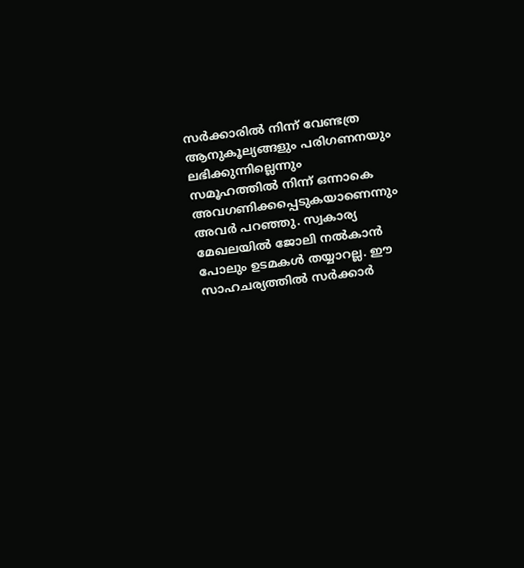സര്‍ക്കാരില്‍ നിന്ന് വേണ്ടത്ര ആനുകൂല്യങ്ങളും പരിഗണനയും ലഭിക്കുന്നില്ലെന്നും സമൂഹത്തില്‍ നിന്ന് ഒന്നാകെ അവഗണിക്കപ്പെടുകയാണെന്നും അവര്‍ പറഞ്ഞു. സ്വകാര്യ മേഖലയില്‍ ജോലി നല്‍കാന്‍ പോലും ഉടമകള്‍ തയ്യാറല്ല. ഈ സാഹചര്യത്തില്‍ സര്‍ക്കാര്‍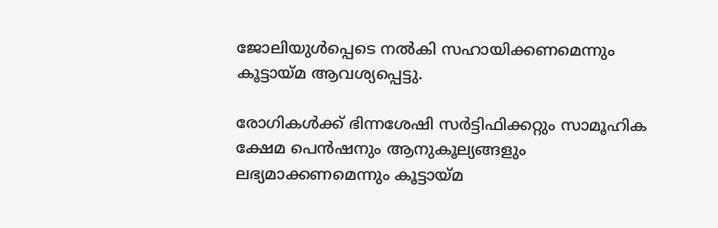ജോലിയുള്‍പ്പെടെ നല്‍കി സഹായിക്കണമെന്നും കൂട്ടായ്മ ആവശ്യപ്പെട്ടു.

രോഗികള്‍ക്ക് ഭിന്നശേഷി സര്‍ട്ടിഫിക്കറ്റും സാമൂഹിക ക്ഷേമ പെന്‍ഷനും ആനുകൂല്യങ്ങളും ലഭ്യമാക്കണമെന്നും കൂട്ടായ്മ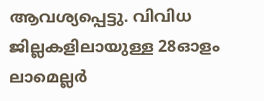ആവശ്യപ്പെട്ടു. വിവിധ ജില്ലകളിലായുള്ള 28ഓളം ലാമെല്ലര്‍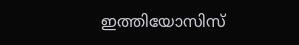ഇത്തിയോസിസ്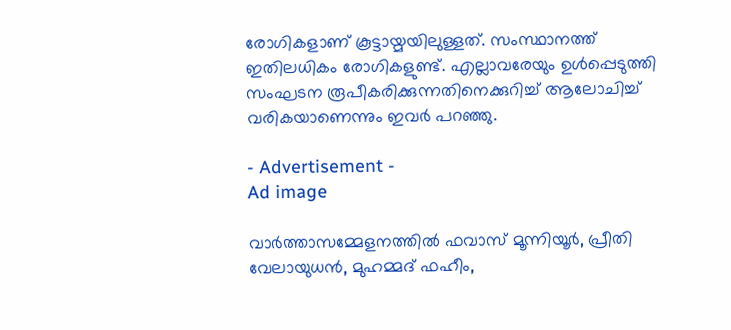രോഗികളാണ് കൂട്ടായ്മയിലുള്ളത്. സംസ്ഥാനത്ത് ഇതിലധികം രോഗികളുണ്ട്. എല്ലാവരേയും ഉള്‍പ്പെടുത്തി സംഘടന രൂപീകരിക്കുന്നതിനെക്കുറിച്ച് ആലോചിച്ച് വരികയാണെന്നും ഇവര്‍ പറഞ്ഞു.

- Advertisement -
Ad image

വാര്‍ത്താസമ്മേളനത്തില്‍ ഫവാസ് മൂന്നിയൂര്‍, പ്രീതി വേലായുധന്‍, മുഹമ്മദ് ഫഹീം,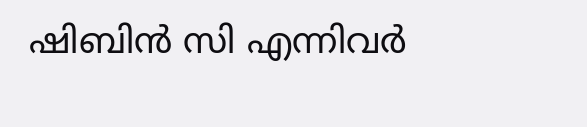ഷിബിന്‍ സി എന്നിവര്‍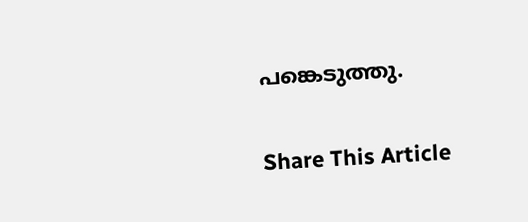പങ്കെടുത്തു.

Share This Article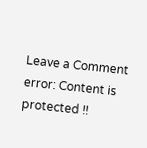Leave a Comment
error: Content is protected !!